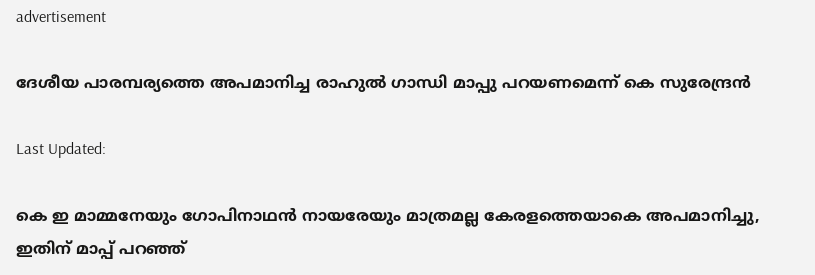advertisement

ദേശീയ പാരമ്പര്യത്തെ അപമാനിച്ച രാഹുൽ ഗാന്ധി മാപ്പു പറയണമെന്ന് കെ സുരേന്ദ്രൻ

Last Updated:

കെ ഇ മാമ്മനേയും ഗോപിനാഥൻ നായരേയും മാത്രമല്ല കേരളത്തെയാകെ അപമാനിച്ചു, ഇതിന് മാപ്പ് പറഞ്ഞ്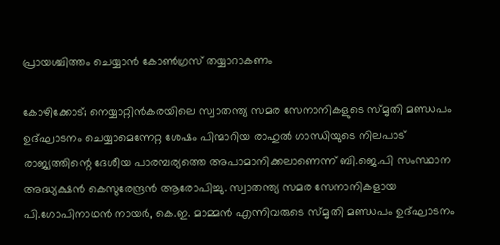പ്രായശ്ചിത്തം ചെയ്യാൻ കോൺഗ്രസ് തയ്യാറാകണം

കോഴിക്കോട്; നെയ്യാറ്റിൻകരയിലെ സ്വാതന്ത്യ സമര സേനാനികളുടെ സ്മൃതി മണ്ഡപം ഉദ്‌ഘാടനം ചെയ്യാമെന്നേറ്റ ശേഷം പിന്മാറിയ രാഹുൽ ഗാന്ധിയുടെ നിലപാട് രാജ്യത്തിന്റെ ദേശീയ പാരമ്പര്യത്തെ അപാമാനിക്കലാണെന്ന് ബി.ജെ.പി സംസ്ഥാന അദ്ധ്യക്ഷൻ കെസുരേന്ദ്രൻ ആരോപിച്ചു. സ്വാതന്ത്യ സമര സേനാനികളായ പി.ഗോപിനാഥൻ നായർ, കെ.ഇ. മാമ്മൻ എന്നിവരുടെ സ്മൃതി മണ്ഡപം ഉദ്ഘാടനം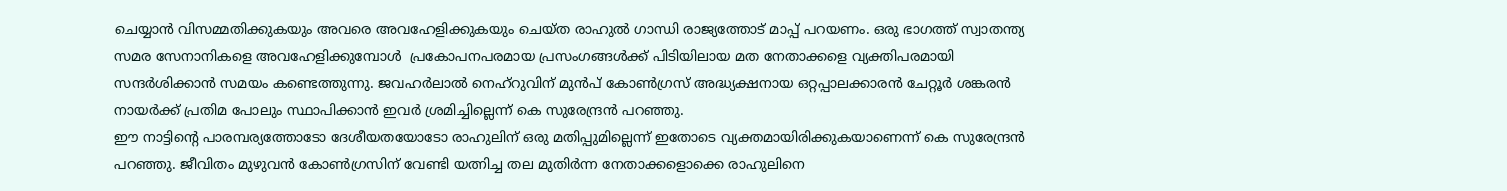ചെയ്യാൻ വിസമ്മതിക്കുകയും അവരെ അവഹേളിക്കുകയും ചെയ്ത രാഹുൽ ഗാന്ധി രാജ്യത്തോട് മാപ്പ് പറയണം. ഒരു ഭാഗത്ത് സ്വാതന്ത്യ സമര സേനാനികളെ അവഹേളിക്കുമ്പോൾ  പ്രകോപനപരമായ പ്രസംഗങ്ങൾക്ക് പിടിയിലായ മത നേതാക്കളെ വ്യക്തിപരമായി സന്ദർശിക്കാൻ സമയം കണ്ടെത്തുന്നു. ജവഹർലാൽ നെഹ്റുവിന് മുൻപ് കോൺഗ്രസ് അദ്ധ്യക്ഷനായ ഒറ്റപ്പാലക്കാരൻ ചേറ്റൂർ ശങ്കരൻ നായർക്ക് പ്രതിമ പോലും സ്ഥാപിക്കാൻ ഇവർ ശ്രമിച്ചില്ലെന്ന് കെ സുരേന്ദ്രൻ പറഞ്ഞു.
ഈ നാട്ടിന്റെ പാരമ്പര്യത്തോടോ ദേശീയതയോടോ രാഹുലിന് ഒരു മതിപ്പുമില്ലെന്ന് ഇതോടെ വ്യക്തമായിരിക്കുകയാണെന്ന് കെ സുരേന്ദ്രൻ പറഞ്ഞു. ജീവിതം മുഴുവൻ കോൺഗ്രസിന് വേണ്ടി യത്നിച്ച തല മുതിർന്ന നേതാക്കളൊക്കെ രാഹുലിനെ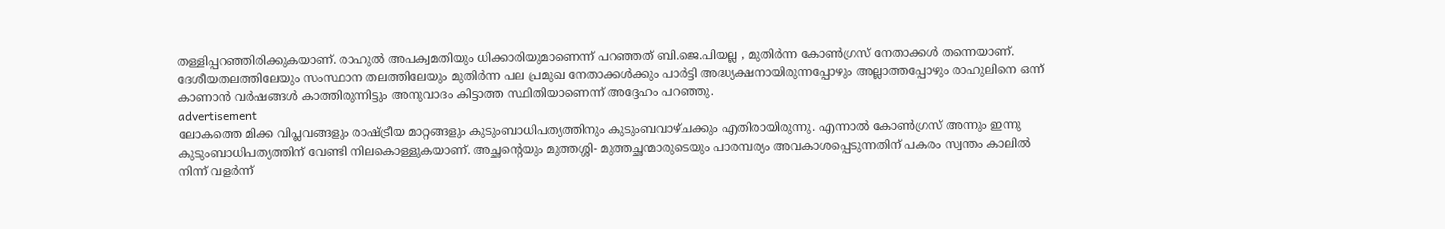തള്ളിപ്പറഞ്ഞിരിക്കുകയാണ്. രാഹുൽ അപക്വമതിയും ധിക്കാരിയുമാണെന്ന് പറഞ്ഞത് ബി.ജെ.പിയല്ല , മുതിർന്ന കോൺഗ്രസ് നേതാക്കൾ തന്നെയാണ്. ദേശീയതലത്തിലേയും സംസ്ഥാന തലത്തിലേയും മുതിർന്ന പല പ്രമുഖ നേതാക്കൾക്കും പാർട്ടി അദ്ധ്യക്ഷനായിരുന്നപ്പോഴും അല്ലാത്തപ്പോഴും രാഹുലിനെ ഒന്ന് കാണാൻ വർഷങ്ങൾ കാത്തിരുന്നിട്ടും അനുവാദം കിട്ടാത്ത സ്ഥിതിയാണെന്ന് അദ്ദേഹം പറഞ്ഞു.
advertisement
ലോകത്തെ മിക്ക വിപ്ലവങ്ങളും രാഷ്ട്രീയ മാറ്റങ്ങളും കുടുംബാധിപത്യത്തിനും കുടുംബവാഴ്ചക്കും എതിരായിരുന്നു. എന്നാൽ കോൺഗ്രസ് അന്നും ഇന്നു കുടുംബാധിപത്യത്തിന് വേണ്ടി നിലകൊള്ളുകയാണ്. അച്ഛന്റെയും മുത്തശ്ശി- മുത്തച്ഛന്മാരുടെയും പാരമ്പര്യം അവകാശപ്പെടുന്നതിന് പകരം സ്വന്തം കാലിൽ നിന്ന് വളർന്ന്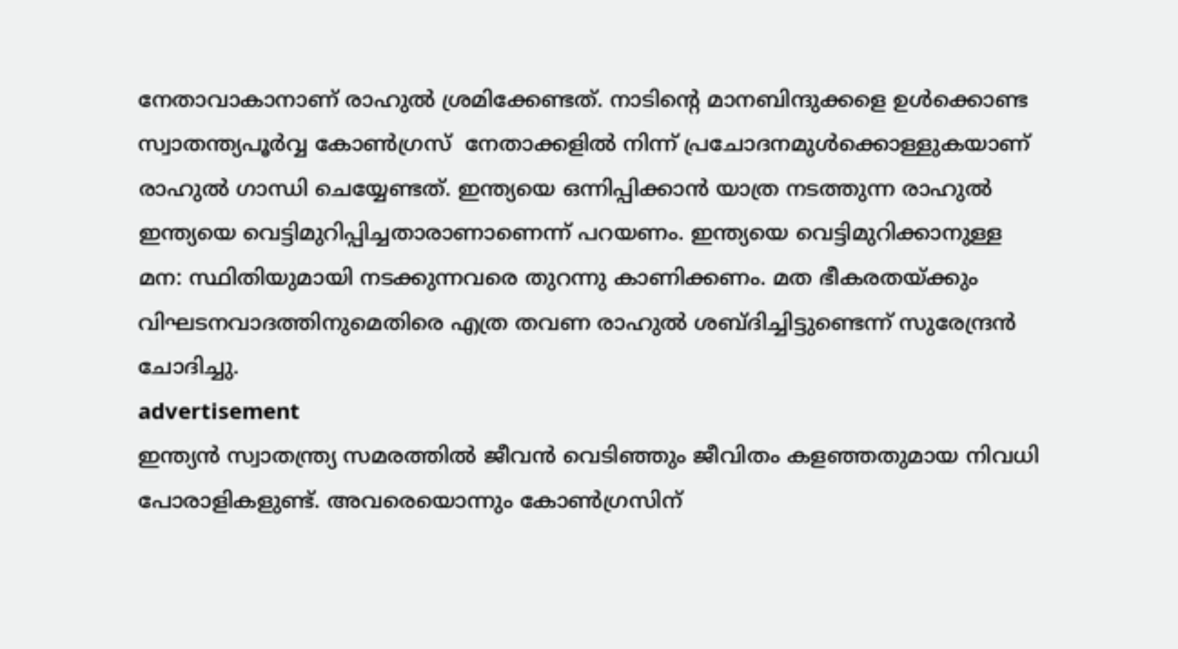നേതാവാകാനാണ് രാഹുൽ ശ്രമിക്കേണ്ടത്. നാടിന്റെ മാനബിന്ദുക്കളെ ഉൾക്കൊണ്ട സ്വാതന്ത്യപൂർവ്വ കോൺഗ്രസ്  നേതാക്കളിൽ നിന്ന് പ്രചോദനമുൾക്കൊള്ളുകയാണ് രാഹുൽ ഗാന്ധി ചെയ്യേണ്ടത്. ഇന്ത്യയെ ഒന്നിപ്പിക്കാൻ യാത്ര നടത്തുന്ന രാഹുൽ ഇന്ത്യയെ വെട്ടിമുറിപ്പിച്ചതാരാണാണെന്ന് പറയണം. ഇന്ത്യയെ വെട്ടിമുറിക്കാനുള്ള മന: സ്ഥിതിയുമായി നടക്കുന്നവരെ തുറന്നു കാണിക്കണം. മത ഭീകരതയ്ക്കും വിഘടനവാദത്തിനുമെതിരെ എത്ര തവണ രാഹുൽ ശബ്ദിച്ചിട്ടുണ്ടെന്ന് സുരേന്ദ്രൻ ചോദിച്ചു.
advertisement
ഇന്ത്യൻ സ്വാതന്ത്ര്യ സമരത്തിൽ ജീവൻ വെടിഞ്ഞും ജീവിതം കളഞ്ഞതുമായ നിവധി പോരാളികളുണ്ട്. അവരെയൊന്നും കോൺഗ്രസിന്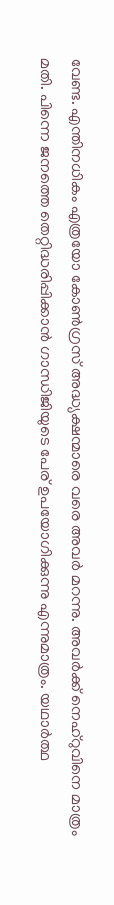വേണ്ട. എന്തിനധികം എത്രയോ കോൺഗ്രസ് അദ്ധ്യക്ഷന്മാരെ വരെ അവർ മറന്നു. അവർക്ക് നെഹ്റുവിനെ മാത്രം മതി. പിന്നെ ജനത്തെ തെറ്റിദ്ധരിപ്പിക്കാൻ ഗാന്ധിജിയുടെ പേര് ഉപയോഗിക്കുന്നു എന്നുമാത്രം. യഥാർത്ഥ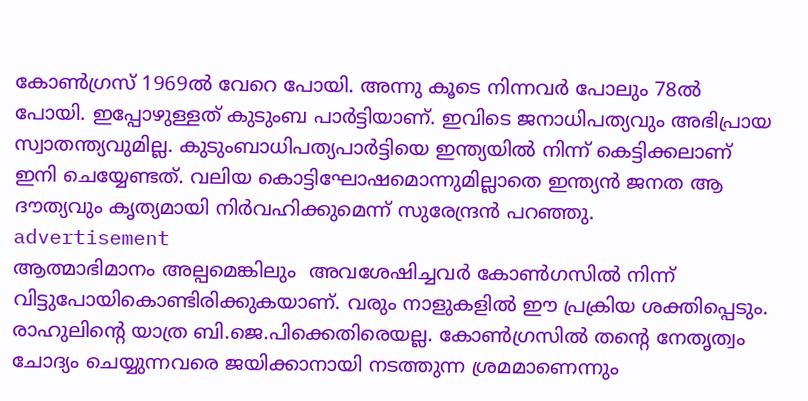കോൺഗ്രസ് 1969ൽ വേറെ പോയി. അന്നു കൂടെ നിന്നവർ പോലും 78ൽ പോയി. ഇപ്പോഴുള്ളത് കുടുംബ പാർട്ടിയാണ്. ഇവിടെ ജനാധിപത്യവും അഭിപ്രായ സ്വാതന്ത്യവുമില്ല. കുടുംബാധിപത്യപാർട്ടിയെ ഇന്ത്യയിൽ നിന്ന് കെട്ടിക്കലാണ് ഇനി ചെയ്യേണ്ടത്. വലിയ കൊട്ടിഘോഷമൊന്നുമില്ലാതെ ഇന്ത്യൻ ജനത ആ ദൗത്യവും കൃത്യമായി നിർവഹിക്കുമെന്ന് സുരേന്ദ്രൻ പറഞ്ഞു.
advertisement
ആത്മാഭിമാനം അല്പമെങ്കിലും  അവശേഷിച്ചവർ കോൺഗസിൽ നിന്ന് വിട്ടുപോയികൊണ്ടിരിക്കുകയാണ്. വരും നാളുകളിൽ ഈ പ്രക്രിയ ശക്തിപ്പെടും. രാഹുലിന്റെ യാത്ര ബി.ജെ.പിക്കെതിരെയല്ല. കോൺഗ്രസിൽ തന്റെ നേതൃത്വം ചോദ്യം ചെയ്യുന്നവരെ ജയിക്കാനായി നടത്തുന്ന ശ്രമമാണെന്നും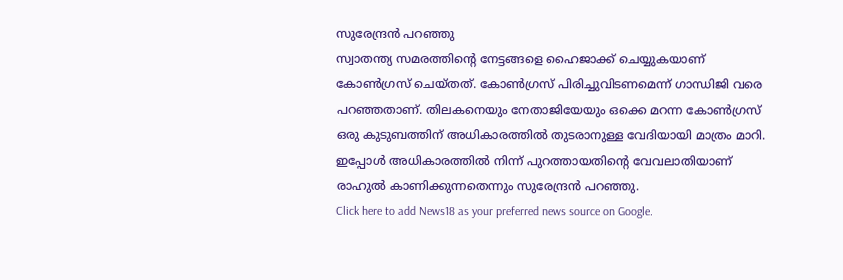സുരേന്ദ്രൻ പറഞ്ഞു
സ്വാതന്ത്യ സമരത്തിന്റെ നേട്ടങ്ങളെ ഹൈജാക്ക് ചെയ്യുകയാണ് കോൺഗ്രസ് ചെയ്തത്. കോൺഗ്രസ് പിരിച്ചുവിടണമെന്ന് ഗാന്ധിജി വരെ പറഞ്ഞതാണ്. തിലകനെയും നേതാജിയേയും ഒക്കെ മറന്ന കോൺഗ്രസ് ഒരു കുടുബത്തിന് അധികാരത്തിൽ തുടരാനുള്ള വേദിയായി മാത്രം മാറി. ഇപ്പോൾ അധികാരത്തിൽ നിന്ന് പുറത്തായതിന്റെ വേവലാതിയാണ് രാഹുൽ കാണിക്കുന്നതെന്നും സുരേന്ദ്രൻ പറഞ്ഞു.
Click here to add News18 as your preferred news source on Google.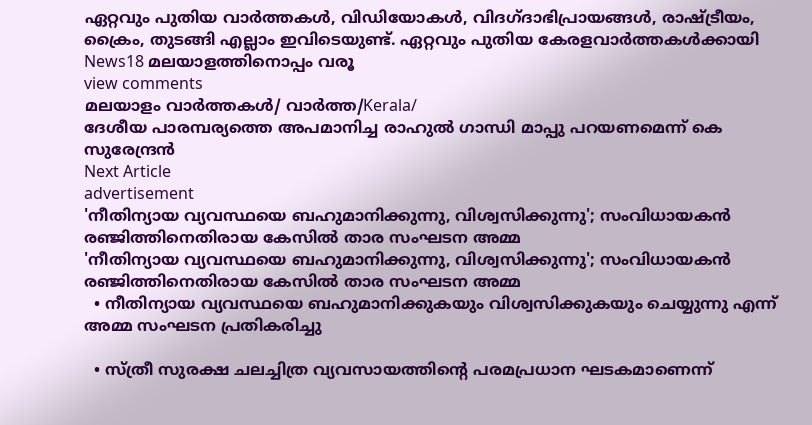ഏറ്റവും പുതിയ വാർത്തകൾ, വിഡിയോകൾ, വിദഗ്ദാഭിപ്രായങ്ങൾ, രാഷ്ട്രീയം, ക്രൈം, തുടങ്ങി എല്ലാം ഇവിടെയുണ്ട്. ഏറ്റവും പുതിയ കേരളവാർത്തകൾക്കായി News18 മലയാളത്തിനൊപ്പം വരൂ
view comments
മലയാളം വാർത്തകൾ/ വാർത്ത/Kerala/
ദേശീയ പാരമ്പര്യത്തെ അപമാനിച്ച രാഹുൽ ഗാന്ധി മാപ്പു പറയണമെന്ന് കെ സുരേന്ദ്രൻ
Next Article
advertisement
'നീതിന്യായ വ്യവസ്ഥയെ ബഹുമാനിക്കുന്നു, വിശ്വസിക്കുന്നു'; സംവിധായകൻ രഞ്ജിത്തിനെതിരായ കേസിൽ താര സംഘടന അമ്മ
'നീതിന്യായ വ്യവസ്ഥയെ ബഹുമാനിക്കുന്നു, വിശ്വസിക്കുന്നു'; സംവിധായകൻ രഞ്ജിത്തിനെതിരായ കേസിൽ താര സംഘടന അമ്മ
  • നീതിന്യായ വ്യവസ്ഥയെ ബഹുമാനിക്കുകയും വിശ്വസിക്കുകയും ചെയ്യുന്നു എന്ന് അമ്മ സംഘടന പ്രതികരിച്ചു

  • സ്ത്രീ സുരക്ഷ ചലച്ചിത്ര വ്യവസായത്തിന്റെ പരമപ്രധാന ഘടകമാണെന്ന്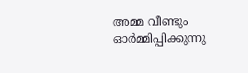അമ്മ വീണ്ടും ഓർമ്മിപ്പിക്കുന്നു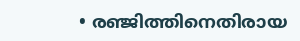• രഞ്ജിത്തിനെതിരായ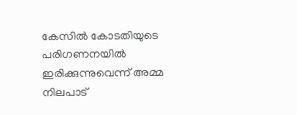കേസിൽ കോടതിയുടെ പരിഗണനയിൽ ഇരിക്കുന്നുവെന്ന് അമ്മ നിലപാട്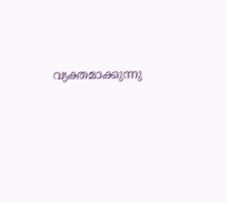വ്യക്തമാക്കുന്നു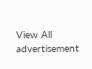View All
advertisement